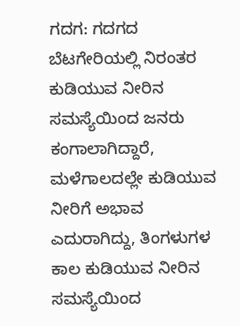ಗದಗ: ಗದಗದ ಬೆಟಗೇರಿಯಲ್ಲಿ ನಿರಂತರ ಕುಡಿಯುವ ನೀರಿನ ಸಮಸ್ಯೆಯಿಂದ ಜನರು ಕಂಗಾಲಾಗಿದ್ದಾರೆ, ಮಳೆಗಾಲದಲ್ಲೇ ಕುಡಿಯುವ ನೀರಿಗೆ ಅಭಾವ ಎದುರಾಗಿದ್ದು, ತಿಂಗಳುಗಳ ಕಾಲ ಕುಡಿಯುವ ನೀರಿನ ಸಮಸ್ಯೆಯಿಂದ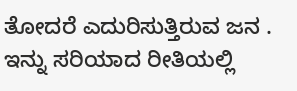ತೋದರೆ ಎದುರಿಸುತ್ತಿರುವ ಜನ . ಇನ್ನು ಸರಿಯಾದ ರೀತಿಯಲ್ಲಿ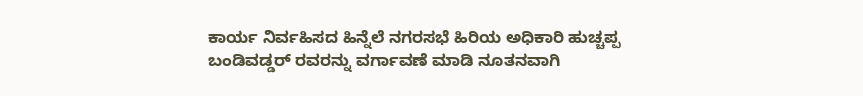ಕಾರ್ಯ ನಿರ್ವಹಿಸದ ಹಿನ್ನೆಲೆ ನಗರಸಭೆ ಹಿರಿಯ ಅಧಿಕಾರಿ ಹುಚ್ಚಪ್ಪ ಬಂಡಿವಡ್ಡರ್ ರವರನ್ನು ವರ್ಗಾವಣೆ ಮಾಡಿ ನೂತನವಾಗಿ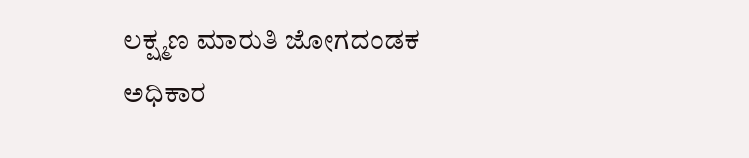ಲಕ್ಷ್ಮಣ ಮಾರುತಿ ಜೋಗದಂಡಕ ಅಧಿಕಾರ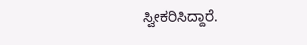ಸ್ವೀಕರಿಸಿದ್ದಾರೆ.